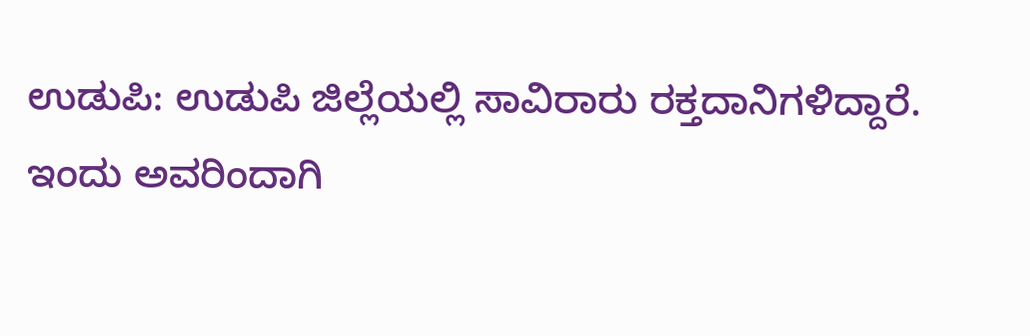ಉಡುಪಿ: ಉಡುಪಿ ಜಿಲ್ಲೆಯಲ್ಲಿ ಸಾವಿರಾರು ರಕ್ತದಾನಿಗಳಿದ್ದಾರೆ.
ಇಂದು ಅವರಿಂದಾಗಿ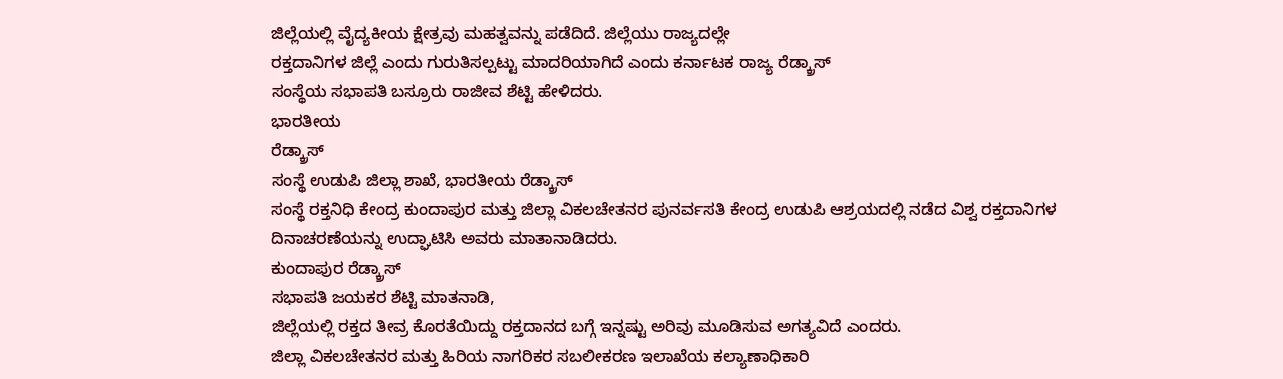ಜಿಲ್ಲೆಯಲ್ಲಿ ವೈದ್ಯಕೀಯ ಕ್ಷೇತ್ರವು ಮಹತ್ವವನ್ನು ಪಡೆದಿದೆ. ಜಿಲ್ಲೆಯು ರಾಜ್ಯದಲ್ಲೇ
ರಕ್ತದಾನಿಗಳ ಜಿಲ್ಲೆ ಎಂದು ಗುರುತಿಸಲ್ಪಟ್ಟು ಮಾದರಿಯಾಗಿದೆ ಎಂದು ಕರ್ನಾಟಕ ರಾಜ್ಯ ರೆಡ್ಕ್ರಾಸ್
ಸಂಸ್ಥೆಯ ಸಭಾಪತಿ ಬಸ್ರೂರು ರಾಜೀವ ಶೆಟ್ಟಿ ಹೇಳಿದರು.
ಭಾರತೀಯ
ರೆಡ್ಕ್ರಾಸ್
ಸಂಸ್ಥೆ ಉಡುಪಿ ಜಿಲ್ಲಾ ಶಾಖೆ, ಭಾರತೀಯ ರೆಡ್ಕ್ರಾಸ್
ಸಂಸ್ಥೆ ರಕ್ತನಿಧಿ ಕೇಂದ್ರ ಕುಂದಾಪುರ ಮತ್ತು ಜಿಲ್ಲಾ ವಿಕಲಚೇತನರ ಪುನರ್ವಸತಿ ಕೇಂದ್ರ ಉಡುಪಿ ಆಶ್ರಯದಲ್ಲಿ ನಡೆದ ವಿಶ್ವ ರಕ್ತದಾನಿಗಳ
ದಿನಾಚರಣೆಯನ್ನು ಉದ್ಘಾಟಿಸಿ ಅವರು ಮಾತಾನಾಡಿದರು.
ಕುಂದಾಪುರ ರೆಡ್ಕ್ರಾಸ್
ಸಭಾಪತಿ ಜಯಕರ ಶೆಟ್ಟಿ ಮಾತನಾಡಿ,
ಜಿಲ್ಲೆಯಲ್ಲಿ ರಕ್ತದ ತೀವ್ರ ಕೊರತೆಯಿದ್ದು ರಕ್ತದಾನದ ಬಗ್ಗೆ ಇನ್ನಷ್ಟು ಅರಿವು ಮೂಡಿಸುವ ಅಗತ್ಯವಿದೆ ಎಂದರು.
ಜಿಲ್ಲಾ ವಿಕಲಚೇತನರ ಮತ್ತು ಹಿರಿಯ ನಾಗರಿಕರ ಸಬಲೀಕರಣ ಇಲಾಖೆಯ ಕಲ್ಯಾಣಾಧಿಕಾರಿ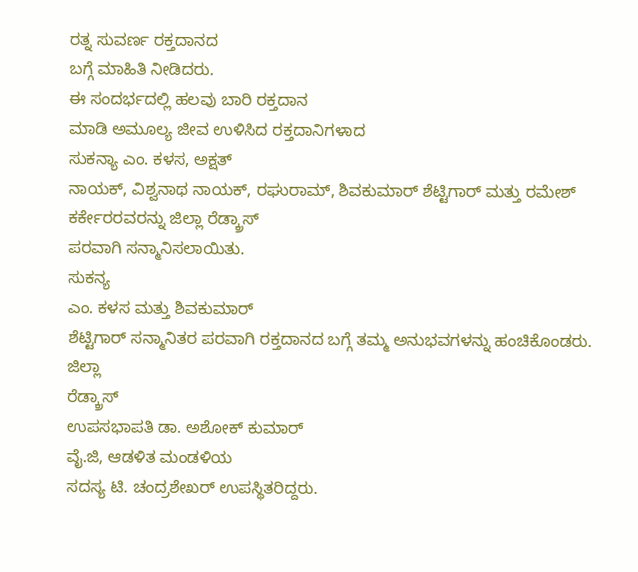ರತ್ನ ಸುವರ್ಣ ರಕ್ತದಾನದ
ಬಗ್ಗೆ ಮಾಹಿತಿ ನೀಡಿದರು.
ಈ ಸಂದರ್ಭದಲ್ಲಿ ಹಲವು ಬಾರಿ ರಕ್ತದಾನ
ಮಾಡಿ ಅಮೂಲ್ಯ ಜೀವ ಉಳಿಸಿದ ರಕ್ತದಾನಿಗಳಾದ
ಸುಕನ್ಯಾ ಎಂ. ಕಳಸ, ಅಕ್ಷತ್
ನಾಯಕ್, ವಿಶ್ವನಾಥ ನಾಯಕ್, ರಘುರಾಮ್, ಶಿವಕುಮಾರ್ ಶೆಟ್ಟಿಗಾರ್ ಮತ್ತು ರಮೇಶ್ ಕರ್ಕೇರರವರನ್ನು ಜಿಲ್ಲಾ ರೆಡ್ಕ್ರಾಸ್
ಪರವಾಗಿ ಸನ್ಮಾನಿಸಲಾಯಿತು.
ಸುಕನ್ಯ
ಎಂ. ಕಳಸ ಮತ್ತು ಶಿವಕುಮಾರ್
ಶೆಟ್ಟಿಗಾರ್ ಸನ್ಮಾನಿತರ ಪರವಾಗಿ ರಕ್ತದಾನದ ಬಗ್ಗೆ ತಮ್ಮ ಅನುಭವಗಳನ್ನು ಹಂಚಿಕೊಂಡರು.
ಜಿಲ್ಲಾ
ರೆಡ್ಕ್ರಾಸ್
ಉಪಸಭಾಪತಿ ಡಾ. ಅಶೋಕ್ ಕುಮಾರ್
ವೈ.ಜಿ, ಆಡಳಿತ ಮಂಡಳಿಯ
ಸದಸ್ಯ ಟಿ. ಚಂದ್ರಶೇಖರ್ ಉಪಸ್ಥಿತರಿದ್ದರು.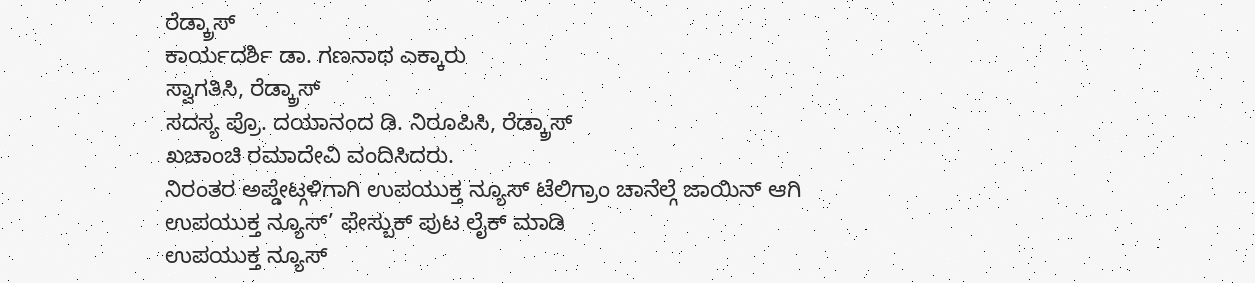ರೆಡ್ಕ್ರಾಸ್
ಕಾರ್ಯದರ್ಶಿ ಡಾ. ಗಣನಾಥ ಎಕ್ಕಾರು
ಸ್ವಾಗತಿಸಿ, ರೆಡ್ಕ್ರಾಸ್
ಸದಸ್ಯ ಪ್ರೊ. ದಯಾನಂದ ಡಿ. ನಿರೂಪಿಸಿ, ರೆಡ್ಕ್ರಾಸ್
ಖಚಾಂಚಿ ರಮಾದೇವಿ ವಂದಿಸಿದರು.
ನಿರಂತರ ಅಪ್ಡೇಟ್ಗಳಿಗಾಗಿ ಉಪಯುಕ್ತ ನ್ಯೂಸ್ ಟೆಲಿಗ್ರಾಂ ಚಾನೆಲ್ಗೆ ಜಾಯಿನ್ ಆಗಿ
ಉಪಯುಕ್ತ ನ್ಯೂಸ್’ ಫೇಸ್ಬುಕ್ ಪುಟ ಲೈಕ್ ಮಾಡಿ
ಉಪಯುಕ್ತ ನ್ಯೂಸ್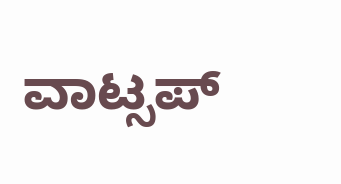ವಾಟ್ಸಪ್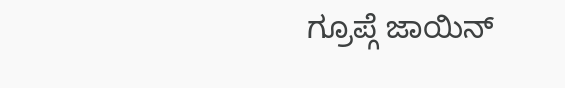ಗ್ರೂಪ್ಗೆ ಜಾಯಿನ್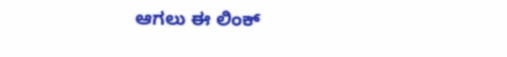ಆಗಲು ಈ ಲಿಂಕ್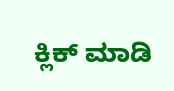ಕ್ಲಿಕ್ ಮಾಡಿ